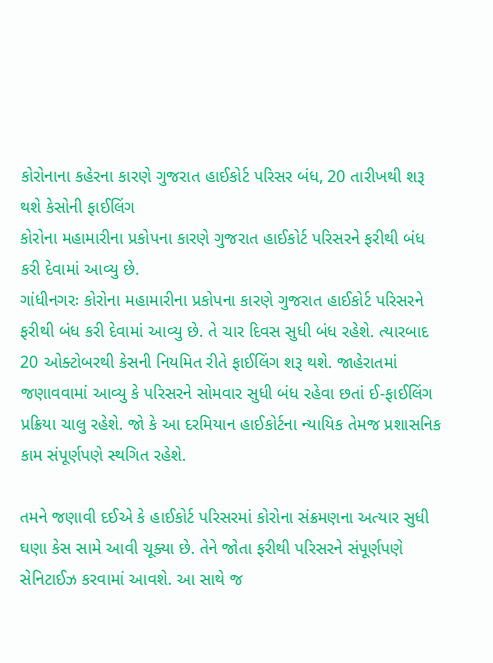કોરોનાના કહેરના કારણે ગુજરાત હાઈકોર્ટ પરિસર બંધ, 20 તારીખથી શરૂ થશે કેસોની ફાઈલિંગ
કોરોના મહામારીના પ્રકોપના કારણે ગુજરાત હાઈકોર્ટ પરિસરને ફરીથી બંધ કરી દેવામાં આવ્યુ છે.
ગાંધીનગરઃ કોરોના મહામારીના પ્રકોપના કારણે ગુજરાત હાઈકોર્ટ પરિસરને ફરીથી બંધ કરી દેવામાં આવ્યુ છે. તે ચાર દિવસ સુધી બંધ રહેશે. ત્યારબાદ 20 ઓક્ટોબરથી કેસની નિયમિત રીતે ફાઈલિંગ શરૂ થશે. જાહેરાતમાં જણાવવામાં આવ્યુ કે પરિસરને સોમવાર સુધી બંધ રહેવા છતાં ઈ-ફાઈલિંગ પ્રક્રિયા ચાલુ રહેશે. જો કે આ દરમિયાન હાઈકોર્ટના ન્યાયિક તેમજ પ્રશાસનિક કામ સંપૂર્ણપણે સ્થગિત રહેશે.

તમને જણાવી દઈએ કે હાઈકોર્ટ પરિસરમાં કોરોના સંક્રમણના અત્યાર સુધી ઘણા કેસ સામે આવી ચૂક્યા છે. તેને જોતા ફરીથી પરિસરને સંપૂર્ણપણે સેનિટાઈઝ કરવામાં આવશે. આ સાથે જ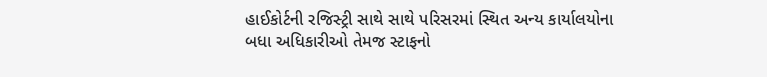હાઈકોર્ટની રજિસ્ટ્રી સાથે સાથે પરિસરમાં સ્થિત અન્ય કાર્યાલયોના બધા અધિકારીઓ તેમજ સ્ટાફનો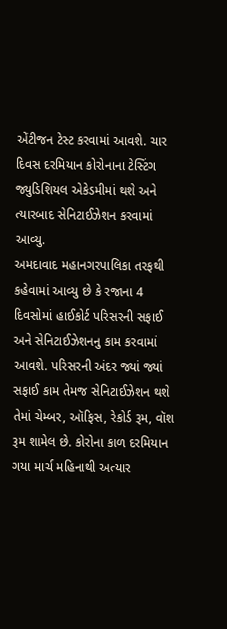એંટીજન ટેસ્ટ કરવામાં આવશે. ચાર દિવસ દરમિયાન કોરોનાના ટેસ્ટિંગ જ્યુડિશિયલ એકેડમીમાં થશે અને ત્યારબાદ સેનિટાઈઝેશન કરવામાં આવ્યુ.
અમદાવાદ મહાનગરપાલિકા તરફથી કહેવામાં આવ્યુ છે કે રજાના 4 દિવસોમાં હાઈકોર્ટ પરિસરની સફાઈ અને સેનિટાઈઝેશનનુ કામ કરવામાં આવશે. પરિસરની અંદર જ્યાં જ્યાં સફાઈ કામ તેમજ સેનિટાઈઝેશન થશે તેમાં ચેમ્બર, ઑફિસ, રેકોર્ડ રૂમ, વૉશ રૂમ શામેલ છે. કોરોના કાળ દરમિયાન ગયા માર્ચ મહિનાથી અત્યાર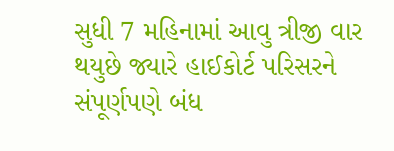સુધી 7 મહિનામાં આવુ ત્રીજી વાર થયુછે જ્યારે હાઈકોર્ટ પરિસરને સંપૂર્ણપણે બંધ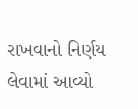રાખવાનો નિર્ણય લેવામાં આવ્યો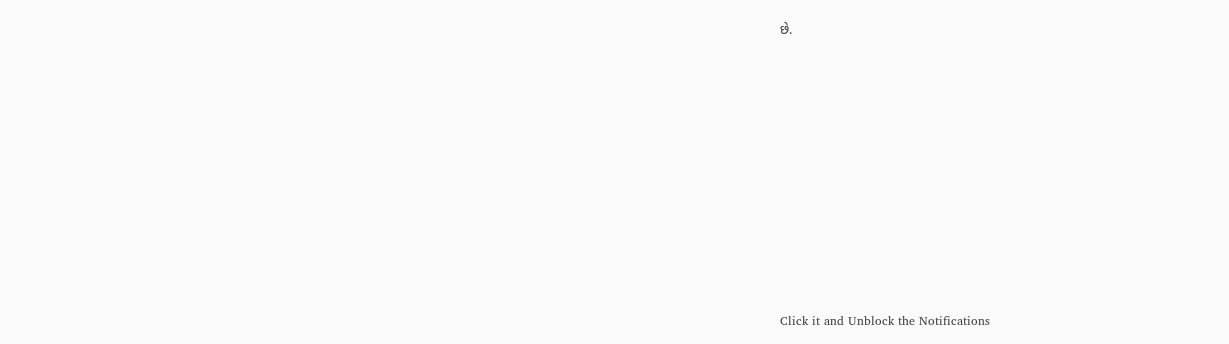છે.












Click it and Unblock the Notifications